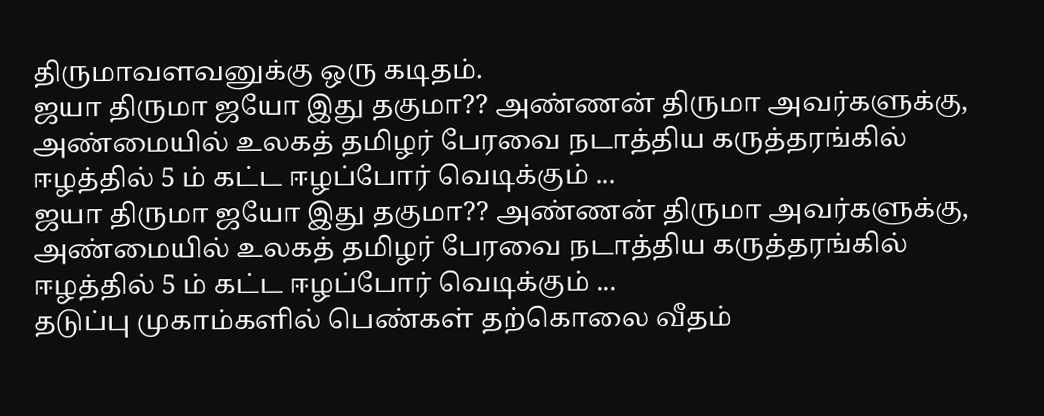திருமாவளவனுக்கு ஒரு கடிதம்.
ஜயா திருமா ஜயோ இது தகுமா?? அண்ணன் திருமா அவர்களுக்கு, அண்மையில் உலகத் தமிழர் பேரவை நடாத்திய கருத்தரங்கில் ஈழத்தில் 5 ம் கட்ட ஈழப்போர் வெடிக்கும் ...
ஜயா திருமா ஜயோ இது தகுமா?? அண்ணன் திருமா அவர்களுக்கு, அண்மையில் உலகத் தமிழர் பேரவை நடாத்திய கருத்தரங்கில் ஈழத்தில் 5 ம் கட்ட ஈழப்போர் வெடிக்கும் ...
தடுப்பு முகாம்களில் பெண்கள் தற்கொலை வீதம்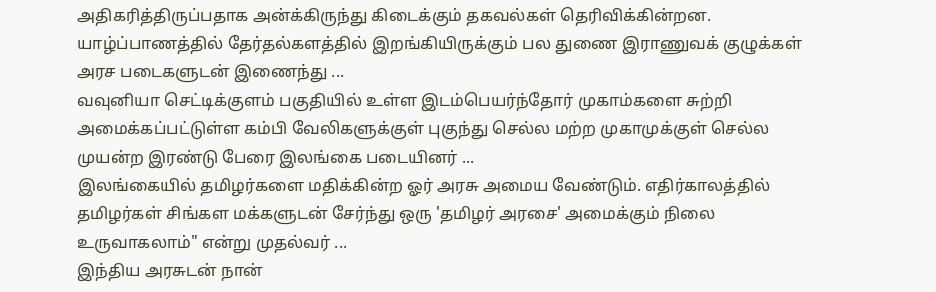அதிகரித்திருப்பதாக அன்க்கிருந்து கிடைக்கும் தகவல்கள் தெரிவிக்கின்றன. யாழ்ப்பாணத்தில் தேர்தல்களத்தில் இறங்கியிருக்கும் பல துணை இராணுவக் குழுக்கள் அரச படைகளுடன் இணைந்து ...
வவுனியா செட்டிக்குளம் பகுதியில் உள்ள இடம்பெயர்ந்தோர் முகாம்களை சுற்றி அமைக்கப்பட்டுள்ள கம்பி வேலிகளுக்குள் புகுந்து செல்ல மற்ற முகாமுக்குள் செல்ல முயன்ற இரண்டு பேரை இலங்கை படையினர் ...
இலங்கையில் தமிழர்களை மதிக்கின்ற ஓர் அரசு அமைய வேண்டும். எதிர்காலத்தில் தமிழர்கள் சிங்கள மக்களுடன் சேர்ந்து ஒரு 'தமிழர் அரசை' அமைக்கும் நிலை உருவாகலாம்" என்று முதல்வர் ...
இந்திய அரசுடன் நான்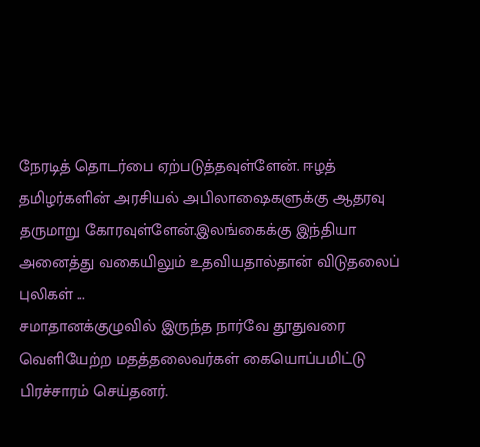நேரடித் தொடர்பை ஏற்படுத்தவுள்ளேன். ஈழத் தமிழர்களின் அரசியல் அபிலாஷைகளுக்கு ஆதரவு தருமாறு கோரவுள்ளேன்.இலங்கைக்கு இந்தியா அனைத்து வகையிலும் உதவியதால்தான் விடுதலைப் புலிகள் ...
சமாதானக்குழுவில் இருந்த நார்வே தூதுவரை வெளியேற்ற மதத்தலைவர்கள் கையொப்பமிட்டு பிரச்சாரம் செய்தனர்.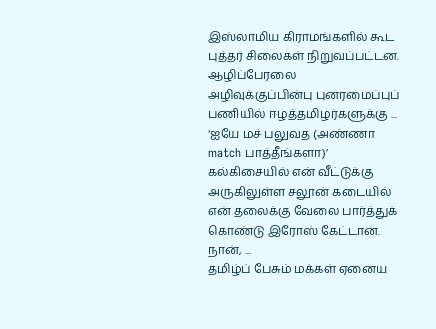இஸ்லாமிய கிராமங்களில் கூட புத்தர் சிலைகள் நிறுவப்பட்டன. ஆழிப்பேரலை அழிவுக்குப்பின்பு புனரமைப்புப் பணியில் ஈழத்தமிழர்களுக்கு ...
‘ஐயே மச் பலுவத (அண்ணா match பாத்தீங்களா)’ கல்கிசையில் என் வீட்டுக்கு அருகிலுள்ள சலூன் கடையில் என் தலைக்கு வேலை பார்த்துக் கொண்டு இரோஸ் கேட்டான். நான், ...
தமிழ்ப் பேசும் மக்கள் ஏனைய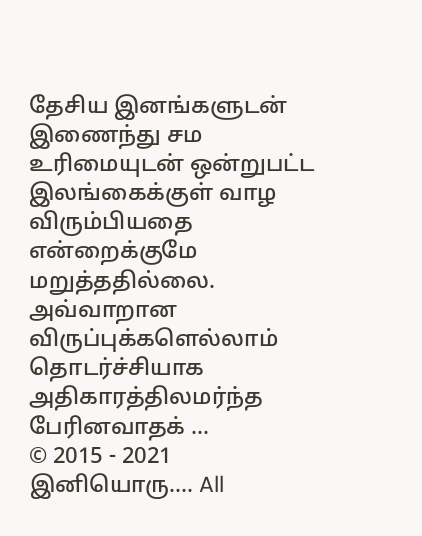தேசிய இனங்களுடன் இணைந்து சம உரிமையுடன் ஒன்றுபட்ட இலங்கைக்குள் வாழ விரும்பியதை என்றைக்குமே மறுத்ததில்லை. அவ்வாறான விருப்புக்களெல்லாம் தொடர்ச்சியாக அதிகாரத்திலமர்ந்த பேரினவாதக் ...
© 2015 - 2021 இனியொரு…. All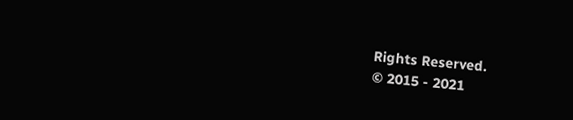Rights Reserved.
© 2015 - 2021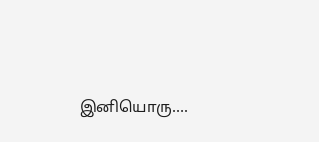இனியொரு….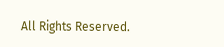All Rights Reserved.